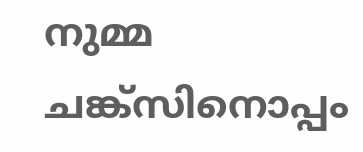നുമ്മ ചങ്ക്‌സിനൊപ്പം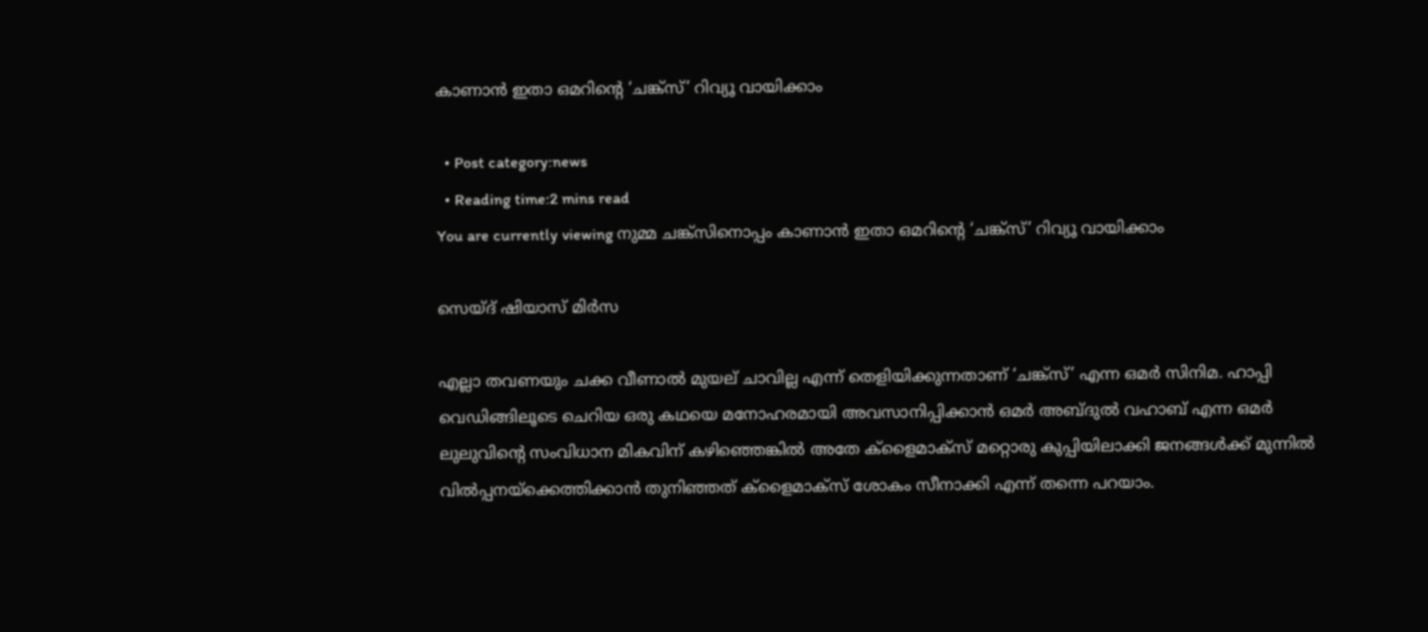കാണാൻ ഇതാ ഒമറിന്റെ ‘ചങ്ക്സ്’ റിവ്യൂ വായിക്കാം

  • Post category:news
  • Reading time:2 mins read
You are currently viewing നുമ്മ ചങ്ക്‌സിനൊപ്പം കാണാൻ ഇതാ ഒമറിന്റെ ‘ചങ്ക്സ്’ റിവ്യൂ വായിക്കാം

സെയ്ദ് ഷിയാസ് മിർസ

എല്ലാ തവണയും ചക്ക വീണാൽ മുയല് ചാവില്ല എന്ന് തെളിയിക്കുന്നതാണ് ‘ചങ്ക്‌സ്’ എന്ന ഒമർ സിനിമ. ഹാപ്പി വെഡിങ്ങിലൂടെ ചെറിയ ഒരു കഥയെ മനോഹരമായി അവസാനിപ്പിക്കാൻ ഒമർ അബ്ദുൽ വഹാബ് എന്ന ഒമർ ലുലുവിന്റെ സംവിധാന മികവിന് കഴിഞ്ഞെങ്കിൽ അതേ ക്ളൈമാക്സ് മറ്റൊരു കുപ്പിയിലാക്കി ജനങ്ങൾക്ക് മുന്നിൽ വിൽപ്പനയ്‌ക്കെത്തിക്കാൻ തുനിഞ്ഞത് ക്ളൈമാക്സ് ശോകം സീനാക്കി എന്ന് തന്നെ പറയാം.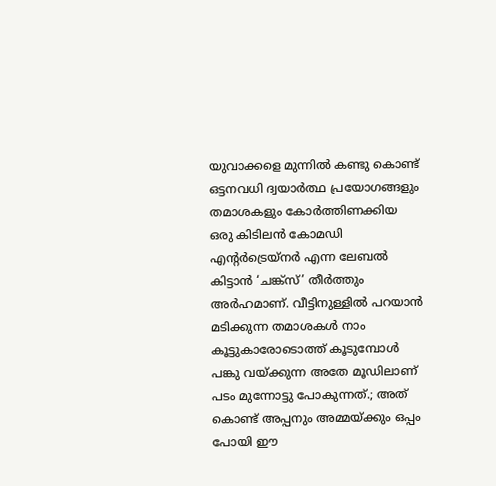യുവാക്കളെ മുന്നിൽ കണ്ടു കൊണ്ട് ഒട്ടനവധി ദ്വയാർത്ഥ പ്രയോഗങ്ങളും തമാശകളും കോർത്തിണക്കിയ ഒരു കിടിലൻ കോമഡി എന്റർട്രെയ്നർ എന്ന ലേബൽ കിട്ടാൻ ‘ചങ്ക്‌സ്’ തീർത്തും അർഹമാണ്. വീട്ടിനുള്ളിൽ പറയാൻ മടിക്കുന്ന തമാശകൾ നാം കൂട്ടുകാരോടൊത്ത് കൂടുമ്പോൾ പങ്കു വയ്ക്കുന്ന അതേ മൂഡിലാണ് പടം മുന്നോട്ടു പോകുന്നത്.; അത് കൊണ്ട് അപ്പനും അമ്മയ്ക്കും ഒപ്പം പോയി ഈ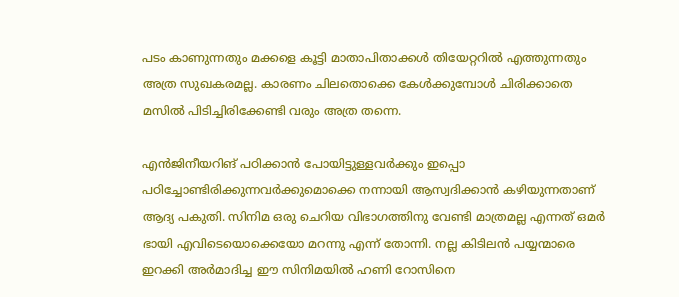പടം കാണുന്നതും മക്കളെ കൂട്ടി മാതാപിതാക്കൾ തിയേറ്ററിൽ എത്തുന്നതും അത്ര സുഖകരമല്ല. കാരണം ചിലതൊക്കെ കേൾക്കുമ്പോൾ ചിരിക്കാതെ മസിൽ പിടിച്ചിരിക്കേണ്ടി വരും അത്ര തന്നെ.

എൻജിനീയറിങ് പഠിക്കാൻ പോയിട്ടുള്ളവർക്കും ഇപ്പൊ പഠിച്ചോണ്ടിരിക്കുന്നവർക്കുമൊക്കെ നന്നായി ആസ്വദിക്കാൻ കഴിയുന്നതാണ് ആദ്യ പകുതി. സിനിമ ഒരു ചെറിയ വിഭാഗത്തിനു വേണ്ടി മാത്രമല്ല എന്നത് ഒമർ ഭായി എവിടെയൊക്കെയോ മറന്നു എന്ന് തോന്നി. നല്ല കിടിലൻ പയ്യന്മാരെ ഇറക്കി അർമാദിച്ച ഈ സിനിമയിൽ ഹണി റോസിനെ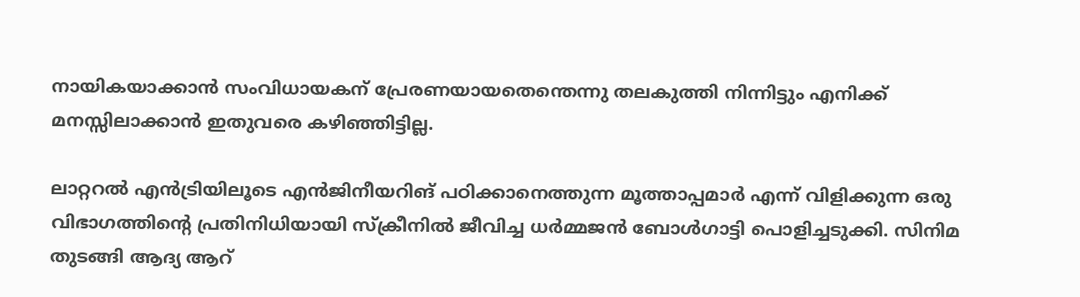നായികയാക്കാൻ സംവിധായകന് പ്രേരണയായതെന്തെന്നു തലകുത്തി നിന്നിട്ടും എനിക്ക് മനസ്സിലാക്കാൻ ഇതുവരെ കഴിഞ്ഞിട്ടില്ല.

ലാറ്ററൽ എൻട്രിയിലൂടെ എൻജിനീയറിങ് പഠിക്കാനെത്തുന്ന മൂത്താപ്പമാർ എന്ന് വിളിക്കുന്ന ഒരു വിഭാഗത്തിന്റെ പ്രതിനിധിയായി സ്‌ക്രീനിൽ ജീവിച്ച ധർമ്മജൻ ബോൾഗാട്ടി പൊളിച്ചടുക്കി. സിനിമ തുടങ്ങി ആദ്യ ആറ്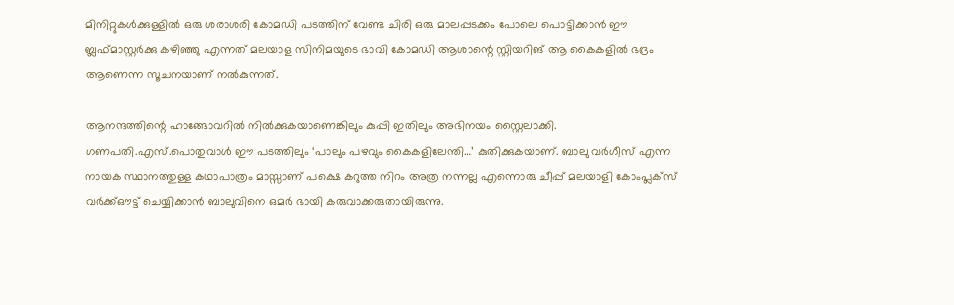മിനിറ്റുകൾക്കുള്ളിൽ ഒരു ശരാശരി കോമഡി പടത്തിന് വേണ്ട ചിരി ഒരു മാലപ്പടക്കം പോലെ പൊട്ടിക്കാൻ ഈ ബ്ലഫ്‌മാസ്റ്റർക്കു കഴിഞ്ഞു എന്നത് മലയാള സിനിമയുടെ ഭാവി കോമഡി ആശാന്റെ സ്റ്റിയറിങ് ആ കൈകളിൽ ഭദ്രം ആണെന്ന സൂചനയാണ് നൽകുന്നത്.

ആനന്ദത്തിന്റെ ഹാങ്ങോവറിൽ നിൽക്കുകയാണെങ്കിലും കുപ്പി ഇതിലും അഭിനയം സ്റ്റൈലാക്കി. ഗണപതി.എസ്.പൊതുവാൾ ഈ പടത്തിലും ‘പാലും പഴവും കൈകളിലേന്തി…’ കുതിക്കുകയാണ്. ബാലു വർഗീസ് എന്ന നായക സ്ഥാനത്തുള്ള കഥാപാത്രം മാസ്സാണ് പക്ഷെ കറുത്ത നിറം അത്ര നന്നല്ല എന്നൊരു ചീപ്പ് മലയാളി കോംപ്ലക്സ് വർക്ക്ഔട്ട് ചെയ്യിക്കാൻ ബാലുവിനെ ഒമർ ഭായി കരുവാക്കരുതായിരുന്നു.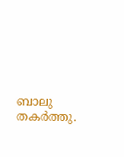ബാലു തകർത്തു.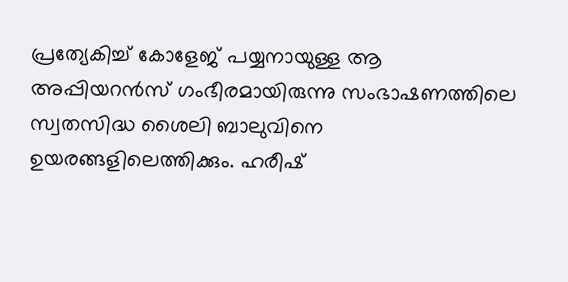പ്രത്യേകിച്ച് കോളേജ് പയ്യനായുള്ള ആ അപ്പിയറൻസ് ഗംഭീരമായിരുന്നു സംഭാഷണത്തിലെ സ്വതസിദ്ധ ശൈലി ബാലുവിനെ ഉയരങ്ങളിലെത്തിക്കും. ഹരീഷ്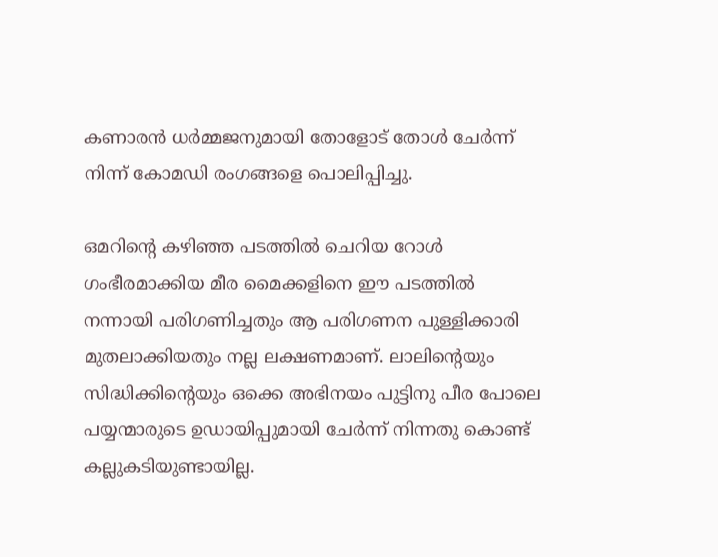കണാരൻ ധർമ്മജനുമായി തോളോട് തോൾ ചേർന്ന് നിന്ന് കോമഡി രംഗങ്ങളെ പൊലിപ്പിച്ചു.

ഒമറിന്റെ കഴിഞ്ഞ പടത്തിൽ ചെറിയ റോൾ ഗംഭീരമാക്കിയ മീര മൈക്കളിനെ ഈ പടത്തിൽ നന്നായി പരിഗണിച്ചതും ആ പരിഗണന പുള്ളിക്കാരി മുതലാക്കിയതും നല്ല ലക്ഷണമാണ്. ലാലിന്റെയും സിദ്ധിക്കിന്റെയും ഒക്കെ അഭിനയം പുട്ടിനു പീര പോലെ പയ്യന്മാരുടെ ഉഡായിപ്പുമായി ചേർന്ന് നിന്നതു കൊണ്ട് കല്ലുകടിയുണ്ടായില്ല.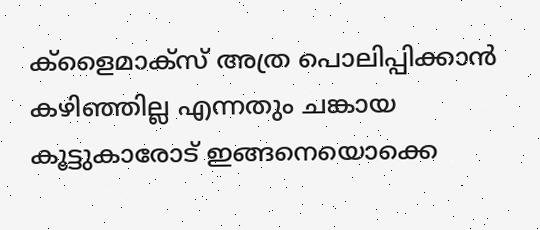ക്ളൈമാക്സ് അത്ര പൊലിപ്പിക്കാൻ കഴിഞ്ഞില്ല എന്നതും ചങ്കായ കൂട്ടുകാരോട് ഇങ്ങനെയൊക്കെ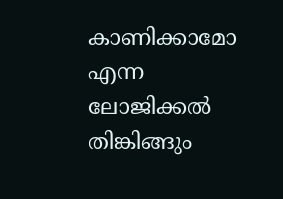കാണിക്കാമോ എന്ന ലോജിക്കൽ തിങ്കിങ്ങും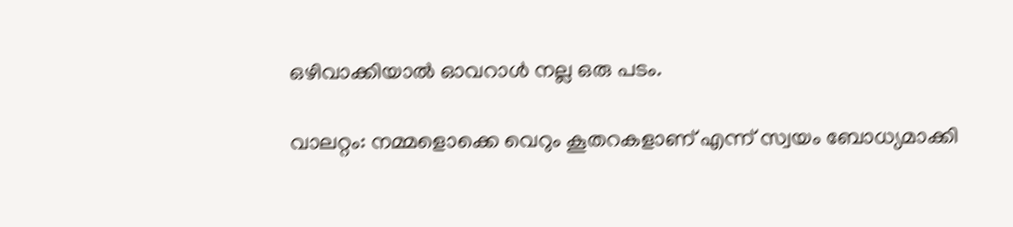ഒഴിവാക്കിയാൽ ഓവറാൾ നല്ല ഒരു പടം.

വാലറ്റം: നമ്മളൊക്കെ വെറും കൂതറകളാണ് എന്ന് സ്വയം ബോധ്യമാക്കി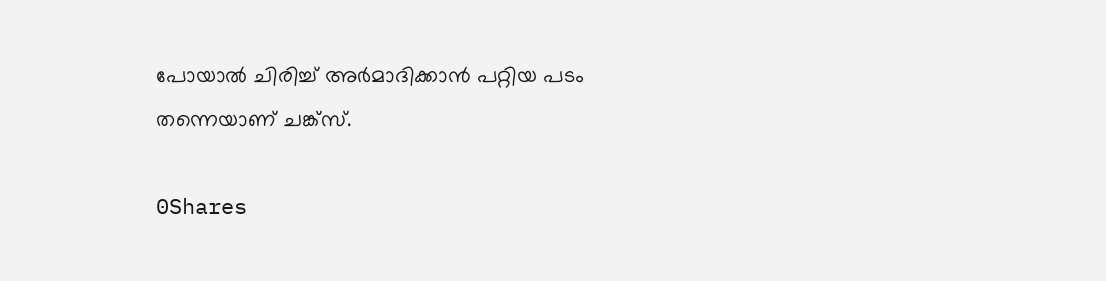പോയാൽ ചിരിച്ച് അർമാദിക്കാൻ പറ്റിയ പടം തന്നെയാണ് ചങ്ക്‌സ്.

0Shares